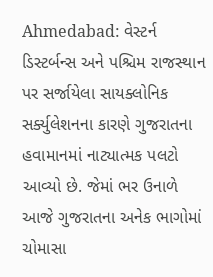Ahmedabad: વેસ્ટર્ન ડિસ્ટર્બન્સ અને પશ્ચિમ રાજસ્થાન પર સર્જાયેલા સાયક્લોનિક સર્ક્યુલેશનના કારણે ગુજરાતના હવામાનમાં નાટ્યાત્મક પલટો આવ્યો છે. જેમાં ભર ઉનાળે આજે ગુજરાતના અનેક ભાગોમાં ચોમાસા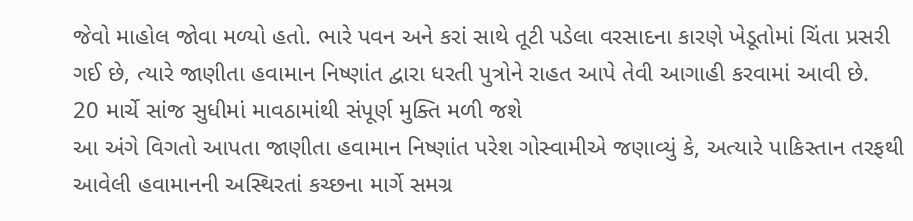જેવો માહોલ જોવા મળ્યો હતો. ભારે પવન અને કરાં સાથે તૂટી પડેલા વરસાદના કારણે ખેડૂતોમાં ચિંતા પ્રસરી ગઈ છે, ત્યારે જાણીતા હવામાન નિષ્ણાંત દ્વારા ધરતી પુત્રોને રાહત આપે તેવી આગાહી કરવામાં આવી છે.
20 માર્ચે સાંજ સુધીમાં માવઠામાંથી સંપૂર્ણ મુક્તિ મળી જશે
આ અંગે વિગતો આપતા જાણીતા હવામાન નિષ્ણાંત પરેશ ગોસ્વામીએ જણાવ્યું કે, અત્યારે પાકિસ્તાન તરફથી આવેલી હવામાનની અસ્થિરતાં કચ્છના માર્ગે સમગ્ર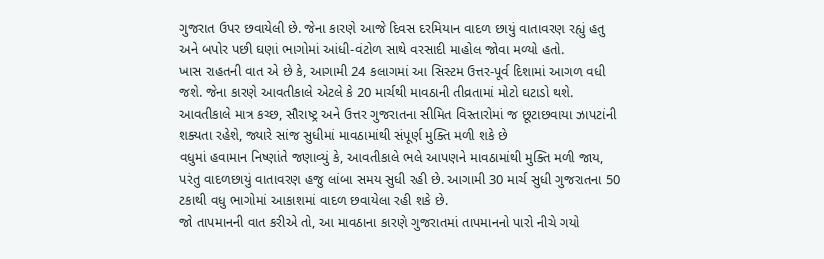ગુજરાત ઉપર છવાયેલી છે. જેના કારણે આજે દિવસ દરમિયાન વાદળ છાયું વાતાવરણ રહ્યું હતુ અને બપોર પછી ઘણાં ભાગોમાં આંધી-વંટોળ સાથે વરસાદી માહોલ જોવા મળ્યો હતો.
ખાસ રાહતની વાત એ છે કે, આગામી 24 કલાગમાં આ સિસ્ટમ ઉત્તર-પૂર્વ દિશામાં આગળ વધી જશે. જેના કારણે આવતીકાલે એટલે કે 20 માર્ચથી માવઠાની તીવ્રતામાં મોટો ઘટાડો થશે. આવતીકાલે માત્ર કચ્છ, સૌરાષ્ટ્ર અને ઉત્તર ગુજરાતના સીમિત વિસ્તારોમાં જ છૂટાછવાયા ઝાપટાંની શક્યતા રહેશે, જ્યારે સાંજ સુધીમાં માવઠામાંથી સંપૂર્ણ મુક્તિ મળી શકે છે
વધુમાં હવામાન નિષ્ણાંતે જણાવ્યું કે, આવતીકાલે ભલે આપણને માવઠામાંથી મુક્તિ મળી જાય, પરંતુ વાદળછાયું વાતાવરણ હજુ લાંબા સમય સુધી રહી છે. આગામી 30 માર્ચ સુધી ગુજરાતના 50 ટકાથી વધુ ભાગોમાં આકાશમાં વાદળ છવાયેલા રહી શકે છે.
જો તાપમાનની વાત કરીએ તો, આ માવઠાના કારણે ગુજરાતમાં તાપમાનનો પારો નીચે ગયો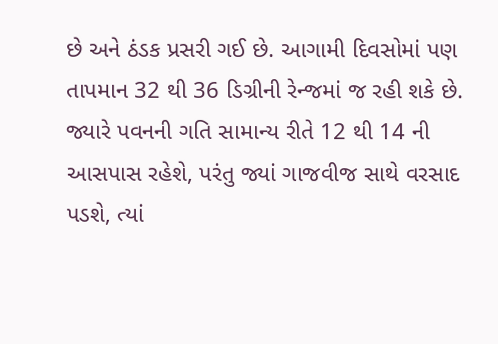છે અને ઠંડક પ્રસરી ગઈ છે. આગામી દિવસોમાં પણ તાપમાન 32 થી 36 ડિગ્રીની રેન્જમાં જ રહી શકે છે. જ્યારે પવનની ગતિ સામાન્ય રીતે 12 થી 14 ની આસપાસ રહેશે, પરંતુ જ્યાં ગાજવીજ સાથે વરસાદ પડશે, ત્યાં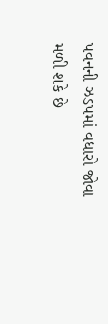પવનની ઝડપમાં વધારો જોવા મળી શકે છે